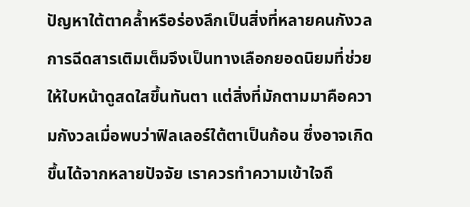ปัญหาใต้ตาคล้ำหรือร่องลึกเป็นสิ่งที่หลายคนกังวล การฉีดสารเติมเต็มจึงเป็นทางเลือกยอดนิยมที่ช่วยให้ใบหน้าดูสดใสขึ้นทันตา แต่สิ่งที่มักตามมาคือความกังวลเมื่อพบว่าฟิลเลอร์ใต้ตาเป็นก้อน ซึ่งอาจเกิดขึ้นได้จากหลายปัจจัย เราควรทำความเข้าใจถึ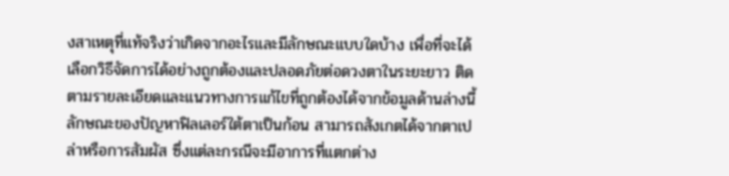งสาเหตุที่แท้จริงว่าเกิดจากอะไรและมีลักษณะแบบใดบ้าง เพื่อที่จะได้เลือกวิธีจัดการได้อย่างถูกต้องและปลอดภัยต่อดวงตาในระยะยาว ติดตามรายละเอียดและแนวทางการแก้ไขที่ถูกต้องได้จากข้อมูลด้านล่างนี้
ลักษณะของปัญหาฟิลเลอร์ใต้ตาเป็นก้อน สามารถสังเกตได้จากตาเปล่าหรือการสัมผัส ซึ่งแต่ละกรณีจะมีอาการที่แตกต่าง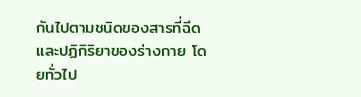กันไปตามชนิดของสารที่ฉีดและปฏิกิริยาของร่างกาย โดยทั่วไป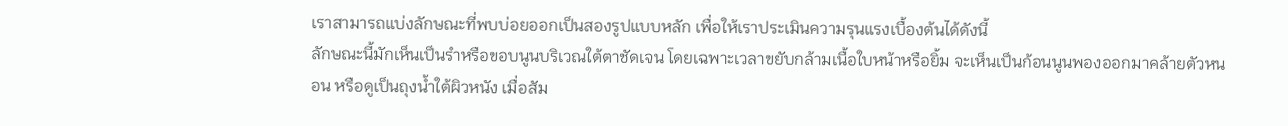เราสามารถแบ่งลักษณะที่พบบ่อยออกเป็นสองรูปแบบหลัก เพื่อให้เราประเมินความรุนแรงเบื้องต้นได้ดังนี้
ลักษณะนี้มักเห็นเป็นรำหรือขอบนูนบริเวณใต้ตาชัดเจน โดยเฉพาะเวลาขยับกล้ามเนื้อใบหน้าหรือยิ้ม จะเห็นเป็นก้อนนูนพองออกมาคล้ายตัวหนอน หรือดูเป็นถุงน้ำใต้ผิวหนัง เมื่อสัม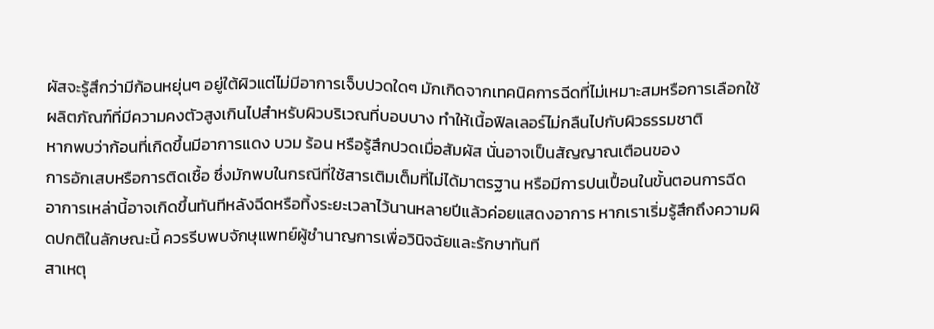ผัสจะรู้สึกว่ามีก้อนหยุ่นๆ อยู่ใต้ผิวแต่ไม่มีอาการเจ็บปวดใดๆ มักเกิดจากเทคนิคการฉีดที่ไม่เหมาะสมหรือการเลือกใช้ผลิตภัณฑ์ที่มีความคงตัวสูงเกินไปสำหรับผิวบริเวณที่บอบบาง ทำให้เนื้อฟิลเลอร์ไม่กลืนไปกับผิวธรรมชาติ
หากพบว่าก้อนที่เกิดขึ้นมีอาการแดง บวม ร้อน หรือรู้สึกปวดเมื่อสัมผัส นั่นอาจเป็นสัญญาณเตือนของ
การอักเสบหรือการติดเชื้อ ซึ่งมักพบในกรณีที่ใช้สารเติมเต็มที่ไม่ได้มาตรฐาน หรือมีการปนเปื้อนในขั้นตอนการฉีด อาการเหล่านี้อาจเกิดขึ้นทันทีหลังฉีดหรือทิ้งระยะเวลาไว้นานหลายปีแล้วค่อยแสดงอาการ หากเราเริ่มรู้สึกถึงความผิดปกติในลักษณะนี้ ควรรีบพบจักษุแพทย์ผู้ชำนาญการเพื่อวินิจฉัยและรักษาทันที
สาเหตุ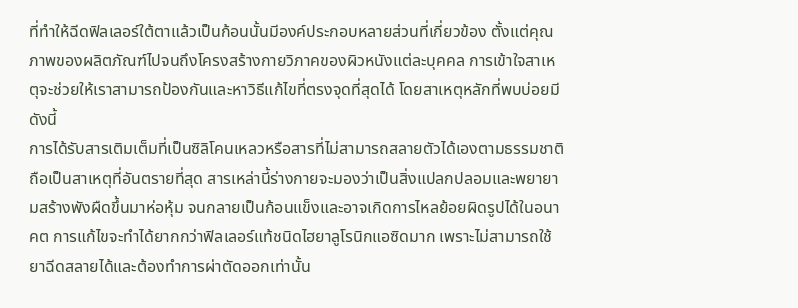ที่ทำให้ฉีดฟิลเลอร์ใต้ตาแล้วเป็นก้อนนั้นมีองค์ประกอบหลายส่วนที่เกี่ยวข้อง ตั้งแต่คุณภาพของผลิตภัณฑ์ไปจนถึงโครงสร้างกายวิภาคของผิวหนังแต่ละบุคคล การเข้าใจสาเหตุจะช่วยให้เราสามารถป้องกันและหาวิธีแก้ไขที่ตรงจุดที่สุดได้ โดยสาเหตุหลักที่พบบ่อยมีดังนี้
การได้รับสารเติมเต็มที่เป็นซิลิโคนเหลวหรือสารที่ไม่สามารถสลายตัวได้เองตามธรรมชาติ ถือเป็นสาเหตุที่อันตรายที่สุด สารเหล่านี้ร่างกายจะมองว่าเป็นสิ่งแปลกปลอมและพยายามสร้างพังผืดขึ้นมาห่อหุ้ม จนกลายเป็นก้อนแข็งและอาจเกิดการไหลย้อยผิดรูปได้ในอนาคต การแก้ไขจะทำได้ยากกว่าฟิลเลอร์แท้ชนิดไฮยาลูโรนิกแอซิดมาก เพราะไม่สามารถใช้ยาฉีดสลายได้และต้องทำการผ่าตัดออกเท่านั้น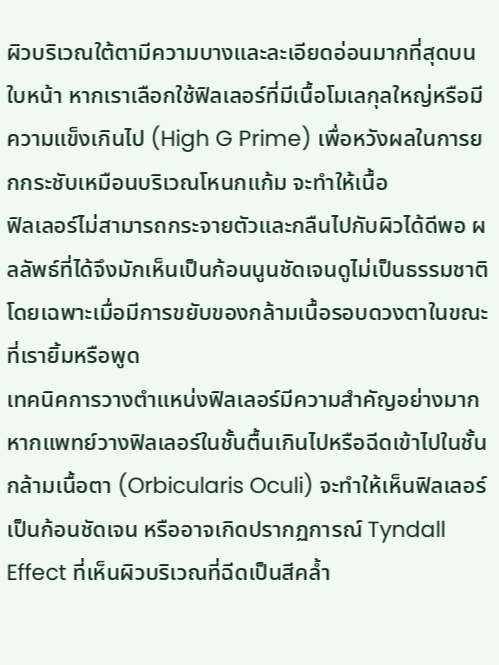ผิวบริเวณใต้ตามีความบางและละเอียดอ่อนมากที่สุดบนใบหน้า หากเราเลือกใช้ฟิลเลอร์ที่มีเนื้อโมเลกุลใหญ่หรือมีความแข็งเกินไป (High G Prime) เพื่อหวังผลในการยกกระชับเหมือนบริเวณโหนกแก้ม จะทำให้เนื้อ
ฟิลเลอร์ไม่สามารถกระจายตัวและกลืนไปกับผิวได้ดีพอ ผลลัพธ์ที่ได้จึงมักเห็นเป็นก้อนนูนชัดเจนดูไม่เป็นธรรมชาติ โดยเฉพาะเมื่อมีการขยับของกล้ามเนื้อรอบดวงตาในขณะที่เรายิ้มหรือพูด
เทคนิคการวางตำแหน่งฟิลเลอร์มีความสำคัญอย่างมาก หากแพทย์วางฟิลเลอร์ในชั้นตื้นเกินไปหรือฉีดเข้าไปในชั้นกล้ามเนื้อตา (Orbicularis Oculi) จะทำให้เห็นฟิลเลอร์เป็นก้อนชัดเจน หรืออาจเกิดปรากฏการณ์ Tyndall Effect ที่เห็นผิวบริเวณที่ฉีดเป็นสีคล้ำ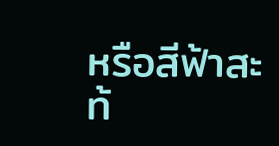หรือสีฟ้าสะท้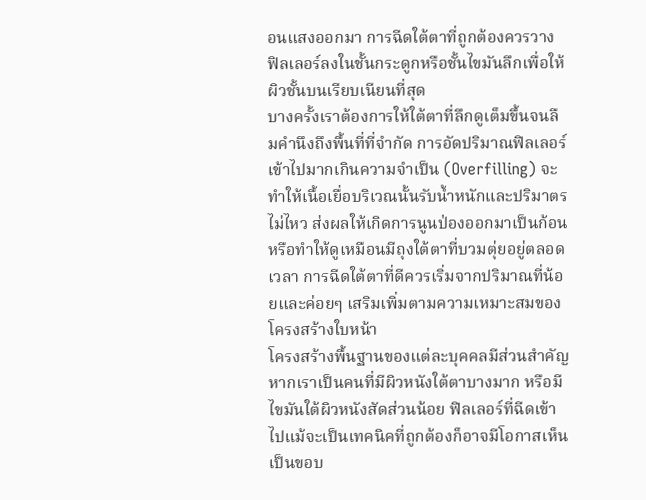อนแสงออกมา การฉีดใต้ตาที่ถูกต้องควรวาง
ฟิลเลอร์ลงในชั้นกระดูกหรือชั้นไขมันลึกเพื่อให้ผิวชั้นบนเรียบเนียนที่สุด
บางครั้งเราต้องการให้ใต้ตาที่ลึกดูเต็มขึ้นจนลืมคำนึงถึงพื้นที่ที่จำกัด การอัดปริมาณฟิลเลอร์เข้าไปมากเกินความจำเป็น (Overfilling) จะทำให้เนื้อเยื่อบริเวณนั้นรับน้ำหนักและปริมาตรไม่ไหว ส่งผลให้เกิดการนูนป่องออกมาเป็นก้อน หรือทำให้ดูเหมือนมีถุงใต้ตาที่บวมตุ่ยอยู่ตลอดเวลา การฉีดใต้ตาที่ดีควรเริ่มจากปริมาณที่น้อยและค่อยๆ เสริมเพิ่มตามความเหมาะสมของโครงสร้างใบหน้า
โครงสร้างพื้นฐานของแต่ละบุคคลมีส่วนสำคัญ หากเราเป็นคนที่มีผิวหนังใต้ตาบางมาก หรือมีไขมันใต้ผิวหนังสัดส่วนน้อย ฟิลเลอร์ที่ฉีดเข้าไปแม้จะเป็นเทคนิคที่ถูกต้องก็อาจมีโอกาสเห็นเป็นขอบ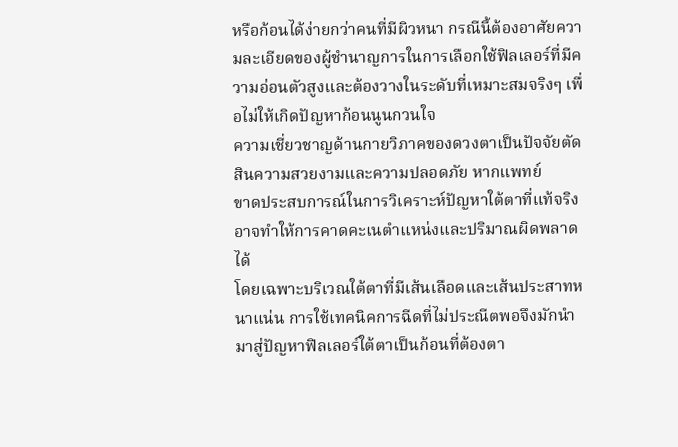หรือก้อนได้ง่ายกว่าคนที่มีผิวหนา กรณีนี้ต้องอาศัยความละเอียดของผู้ชำนาญการในการเลือกใช้ฟิลเลอร์ที่มีความอ่อนตัวสูงและต้องวางในระดับที่เหมาะสมจริงๆ เพื่อไม่ให้เกิดปัญหาก้อนนูนกวนใจ
ความเชี่ยวชาญด้านกายวิภาคของดวงตาเป็นปัจจัยตัดสินความสวยงามและความปลอดภัย หากแพทย์
ขาดประสบการณ์ในการวิเคราะห์ปัญหาใต้ตาที่แท้จริง อาจทำให้การคาดคะเนตำแหน่งและปริมาณผิดพลาดได้
โดยเฉพาะบริเวณใต้ตาที่มีเส้นเลือดและเส้นประสาทหนาแน่น การใช้เทคนิคการฉีดที่ไม่ประณีตพอจึงมักนำมาสู่ปัญหาฟิลเลอร์ใต้ตาเป็นก้อนที่ต้องตา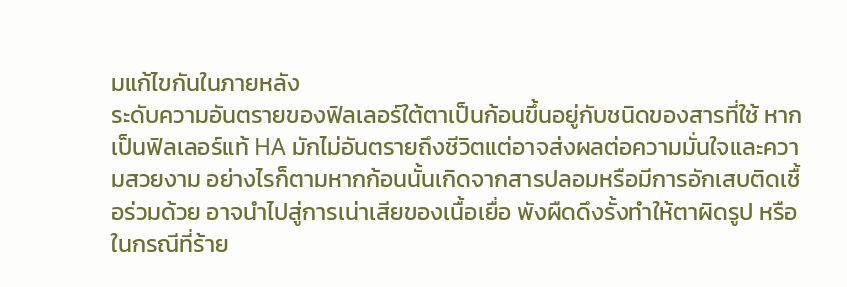มแก้ไขกันในภายหลัง
ระดับความอันตรายของฟิลเลอร์ใต้ตาเป็นก้อนขึ้นอยู่กับชนิดของสารที่ใช้ หากเป็นฟิลเลอร์แท้ HA มักไม่อันตรายถึงชีวิตแต่อาจส่งผลต่อความมั่นใจและความสวยงาม อย่างไรก็ตามหากก้อนนั้นเกิดจากสารปลอมหรือมีการอักเสบติดเชื้อร่วมด้วย อาจนำไปสู่การเน่าเสียของเนื้อเยื่อ พังผืดดึงรั้งทำให้ตาผิดรูป หรือในกรณีที่ร้าย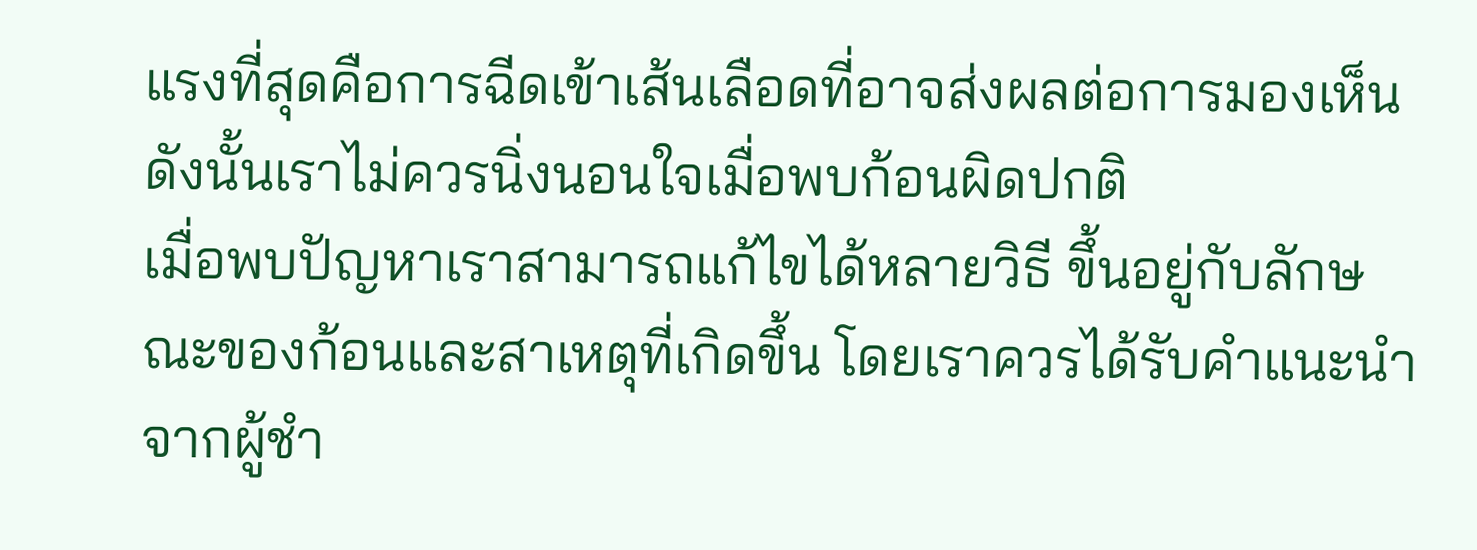แรงที่สุดคือการฉีดเข้าเส้นเลือดที่อาจส่งผลต่อการมองเห็น ดังนั้นเราไม่ควรนิ่งนอนใจเมื่อพบก้อนผิดปกติ
เมื่อพบปัญหาเราสามารถแก้ไขได้หลายวิธี ขึ้นอยู่กับลักษณะของก้อนและสาเหตุที่เกิดขึ้น โดยเราควรได้รับคำแนะนำจากผู้ชำ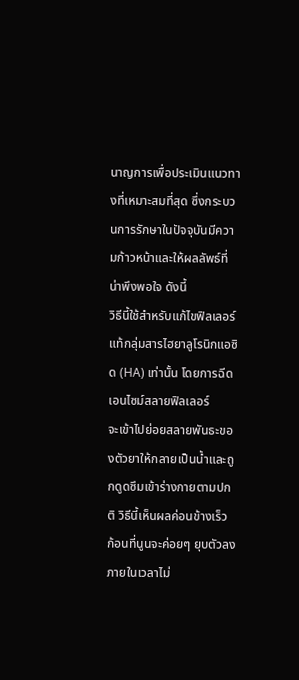นาญการเพื่อประเมินแนวทางที่เหมาะสมที่สุด ซึ่งกระบวนการรักษาในปัจจุบันมีความก้าวหน้าและให้ผลลัพธ์ที่น่าพึงพอใจ ดังนี้
วิธีนี้ใช้สำหรับแก้ไขฟิลเลอร์แท้กลุ่มสารไฮยาลูโรนิกแอซิด (HA) เท่านั้น โดยการฉีดเอนไซม์สลายฟิลเลอร์
จะเข้าไปย่อยสลายพันธะของตัวยาให้กลายเป็นน้ำและถูกดูดซึมเข้าร่างกายตามปกติ วิธีนี้เห็นผลค่อนข้างเร็ว ก้อนที่นูนจะค่อยๆ ยุบตัวลงภายในเวลาไม่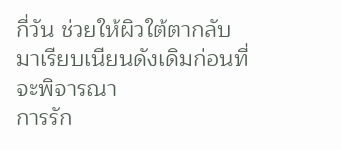กี่วัน ช่วยให้ผิวใต้ตากลับมาเรียบเนียนดังเดิมก่อนที่จะพิจารณา
การรัก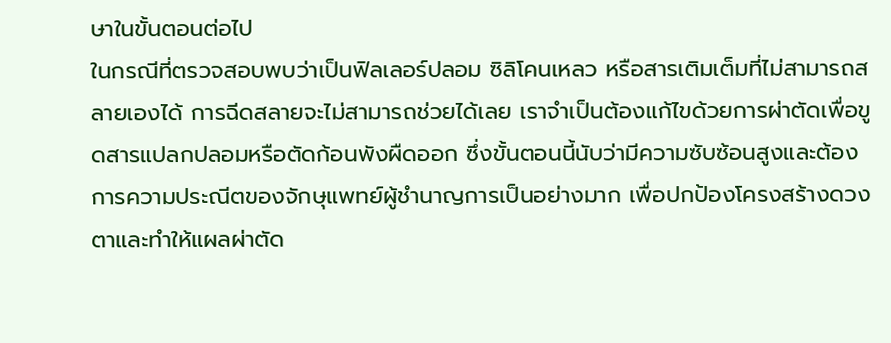ษาในขั้นตอนต่อไป
ในกรณีที่ตรวจสอบพบว่าเป็นฟิลเลอร์ปลอม ซิลิโคนเหลว หรือสารเติมเต็มที่ไม่สามารถสลายเองได้ การฉีดสลายจะไม่สามารถช่วยได้เลย เราจำเป็นต้องแก้ไขด้วยการผ่าตัดเพื่อขูดสารแปลกปลอมหรือตัดก้อนพังผืดออก ซึ่งขั้นตอนนี้นับว่ามีความซับซ้อนสูงและต้องการความประณีตของจักษุแพทย์ผู้ชำนาญการเป็นอย่างมาก เพื่อปกป้องโครงสร้างดวงตาและทำให้แผลผ่าตัด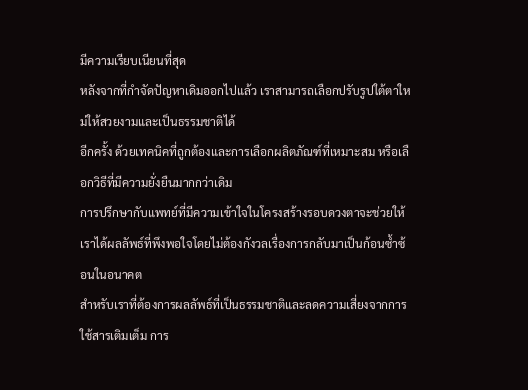มีความเรียบเนียนที่สุด
หลังจากที่กำจัดปัญหาเดิมออกไปแล้ว เราสามารถเลือกปรับรูปใต้ตาใหม่ให้สวยงามและเป็นธรรมชาติได้
อีกครั้ง ด้วยเทคนิคที่ถูกต้องและการเลือกผลิตภัณฑ์ที่เหมาะสม หรือเลือกวิธีที่มีความยั่งยืนมากกว่าเดิม
การปรึกษากับแพทย์ที่มีความเข้าใจในโครงสร้างรอบดวงตาจะช่วยให้เราได้ผลลัพธ์ที่พึงพอใจโดยไม่ต้องกังวลเรื่องการกลับมาเป็นก้อนซ้ำซ้อนในอนาคต
สำหรับเราที่ต้องการผลลัพธ์ที่เป็นธรรมชาติและลดความเสี่ยงจากการใช้สารเติมเต็ม การ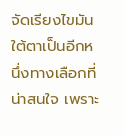จัดเรียงไขมันใต้ตาเป็นอีกหนึ่งทางเลือกที่น่าสนใจ เพราะ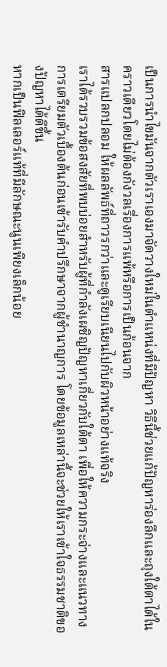เป็นการนำไขมันจากตัวเราเองมาจัดวางใหม่ในตำแหน่งที่มีปัญหา วิธีนี้ช่วยแก้ปัญหาร่องลึกและถุงใต้ตาได้ในคราวเดียวโดยไม่ต้องกังวลเรื่องการแพ้หรือการเป็นก้อนจาก
สารแปลกปลอม ให้ผลลัพธ์ที่ถาวรกว่าและดูเรียบเนียนไปกับผิวหน้าอย่างแท้จริง
เราได้รวบรวมข้อสงสัยที่พบบ่อยสำหรับผู้ที่กำลังเผชิญปัญหาเกี่ยวกับใต้ตา เพื่อให้ความกระจ่างและแนวทางการเตรียมตัวเบื้องต้นก่อนเข้ารับคำปรึกษาจากผู้ชำนาญการ โดยข้อมูลเหล่านี้จะช่วยให้เราเข้าใจธรรมชาติของปัญหาได้ดีขึ้น
หากเป็นฟิลเลอร์แท้ที่มีลักษณะนูนเพียงเล็กน้อย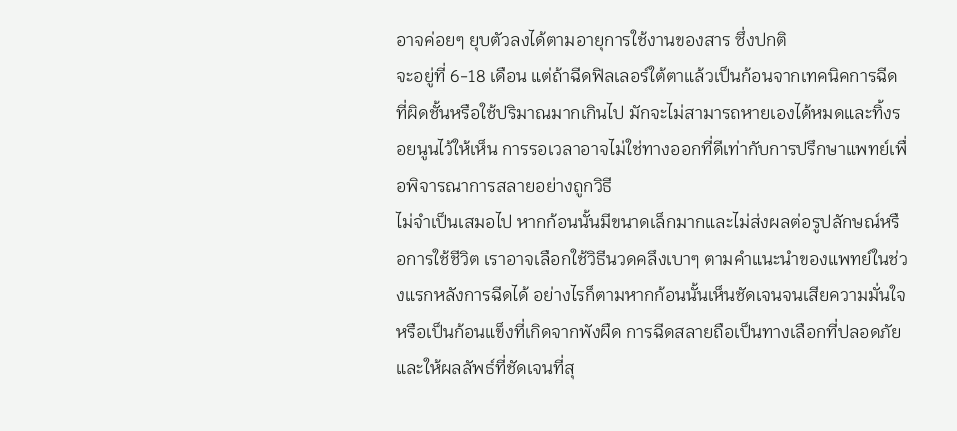อาจค่อยๆ ยุบตัวลงได้ตามอายุการใช้งานของสาร ซึ่งปกติ
จะอยู่ที่ 6-18 เดือน แต่ถ้าฉีดฟิลเลอร์ใต้ตาแล้วเป็นก้อนจากเทคนิคการฉีดที่ผิดชั้นหรือใช้ปริมาณมากเกินไป มักจะไม่สามารถหายเองได้หมดและทิ้งรอยนูนไว้ให้เห็น การรอเวลาอาจไม่ใช่ทางออกที่ดีเท่ากับการปรึกษาแพทย์เพื่อพิจารณาการสลายอย่างถูกวิธี
ไม่จำเป็นเสมอไป หากก้อนนั้นมีขนาดเล็กมากและไม่ส่งผลต่อรูปลักษณ์หรือการใช้ชีวิต เราอาจเลือกใช้วิธีนวดคลึงเบาๆ ตามคำแนะนำของแพทย์ในช่วงแรกหลังการฉีดได้ อย่างไรก็ตามหากก้อนนั้นเห็นชัดเจนจนเสียความมั่นใจ หรือเป็นก้อนแข็งที่เกิดจากพังผืด การฉีดสลายถือเป็นทางเลือกที่ปลอดภัยและให้ผลลัพธ์ที่ชัดเจนที่สุ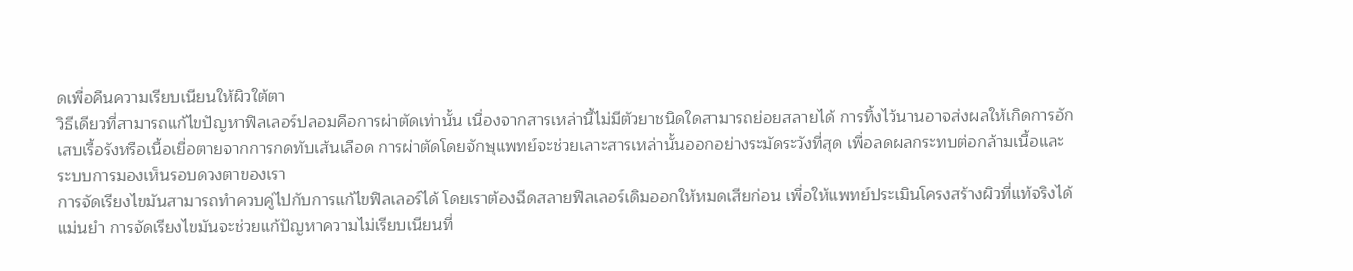ดเพื่อคืนความเรียบเนียนให้ผิวใต้ตา
วิธีเดียวที่สามารถแก้ไขปัญหาฟิลเลอร์ปลอมคือการผ่าตัดเท่านั้น เนื่องจากสารเหล่านี้ไม่มีตัวยาชนิดใดสามารถย่อยสลายได้ การทิ้งไว้นานอาจส่งผลให้เกิดการอักเสบเรื้อรังหรือเนื้อเยื่อตายจากการกดทับเส้นเลือด การผ่าตัดโดยจักษุแพทย์จะช่วยเลาะสารเหล่านั้นออกอย่างระมัดระวังที่สุด เพื่อลดผลกระทบต่อกล้ามเนื้อและระบบการมองเห็นรอบดวงตาของเรา
การจัดเรียงไขมันสามารถทำควบคู่ไปกับการแก้ไขฟิลเลอร์ได้ โดยเราต้องฉีดสลายฟิลเลอร์เดิมออกให้หมดเสียก่อน เพื่อให้แพทย์ประเมินโครงสร้างผิวที่แท้จริงได้แม่นยำ การจัดเรียงไขมันจะช่วยแก้ปัญหาความไม่เรียบเนียนที่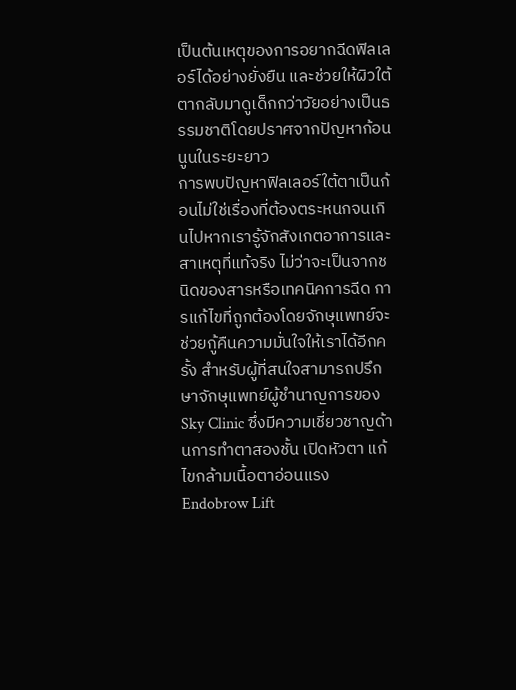เป็นต้นเหตุของการอยากฉีดฟิลเลอร์ได้อย่างยั่งยืน และช่วยให้ผิวใต้ตากลับมาดูเด็กกว่าวัยอย่างเป็นธรรมชาติโดยปราศจากปัญหาก้อนนูนในระยะยาว
การพบปัญหาฟิลเลอร์ใต้ตาเป็นก้อนไม่ใช่เรื่องที่ต้องตระหนกจนเกินไปหากเรารู้จักสังเกตอาการและสาเหตุที่แท้จริง ไม่ว่าจะเป็นจากชนิดของสารหรือเทคนิคการฉีด การแก้ไขที่ถูกต้องโดยจักษุแพทย์จะช่วยกู้คืนความมั่นใจให้เราได้อีกครั้ง สำหรับผู้ที่สนใจสามารถปรึกษาจักษุแพทย์ผู้ชำนาญการของ Sky Clinic ซึ่งมีความเชี่ยวชาญด้านการทำตาสองชั้น เปิดหัวตา แก้ไขกล้ามเนื้อตาอ่อนแรง Endobrow Lift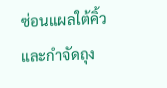ซ่อนแผลใต้คิ้ว และกำจัดถุง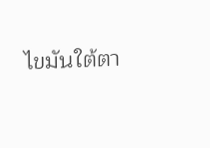ไขมันใต้ตา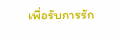เพื่อรับการรัก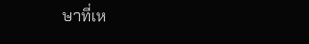ษาที่เห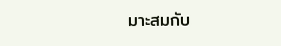มาะสมกับ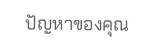ปัญหาของคุณ